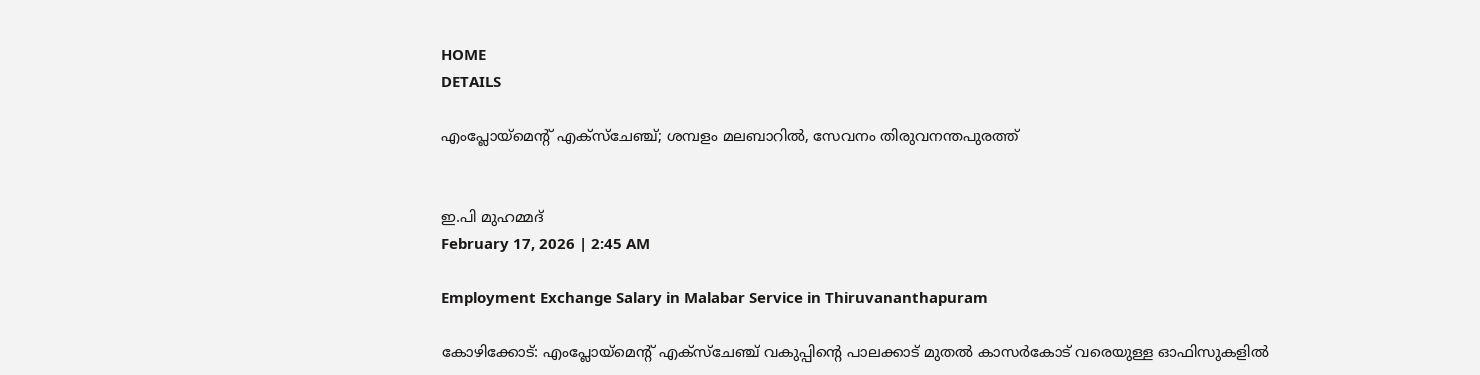HOME
DETAILS

എംപ്ലോയ്മെന്റ് എക്സ്ചേഞ്ച്; ശമ്പളം മലബാറിൽ, സേവനം തിരുവനന്തപുരത്ത്


ഇ.പി മുഹമ്മദ്
February 17, 2026 | 2:45 AM

Employment Exchange Salary in Malabar Service in Thiruvananthapuram

കോഴിക്കോട്: എംപ്ലോയ്മെന്റ് എക്സ്ചേഞ്ച് വകുപ്പിൻ്റെ പാലക്കാട് മുതൽ കാസർകോട് വരെയുള്ള ഓഫിസുകളിൽ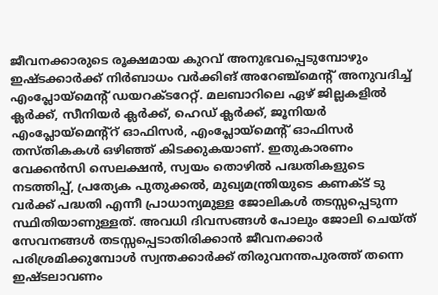ജീവനക്കാരുടെ രൂക്ഷമായ കുറവ് അനുഭവപ്പെടുമ്പോഴും ഇഷ്‌ടക്കാർക്ക് നിർബാധം വർക്കിങ് അറേഞ്ച്മെന്റ് അനുവദിച്ച് എംപ്ലോയ്മെന്റ് ഡയറക്ടറേറ്റ്. മലബാറിലെ ഏഴ് ജില്ലകളിൽ ക്ലർക്ക്, സീനിയർ ക്ലർക്ക്, ഹെഡ് ക്ലർക്ക്, ജൂനിയർ എംപ്ലോയ്മെന്റ്റ് ഓഫിസർ, എംപ്ലോയ്മെൻ്റ് ഓഫിസർ തസ്തികകൾ ഒഴിഞ്ഞ് കിടക്കുകയാണ്. ഇതുകാരണം വേക്കൻസി സെലക്ഷൻ, സ്വയം തൊഴിൽ പദ്ധതികളുടെ നടത്തിപ്പ്, പ്രത്യേക പുതുക്കൽ, മുഖ്യമന്ത്രിയുടെ കണക്ട് ടു വർക്ക് പദ്ധതി എന്നീ പ്രാധാന്യമുള്ള ജോലികൾ തടസ്സപ്പെടുന്ന സ്ഥിതിയാണുള്ളത്. അവധി ദിവസങ്ങൾ പോലും ജോലി ചെയ്ത് സേവനങ്ങൾ തടസ്സപ്പെടാതിരിക്കാൻ ജീവനക്കാർ പരിശ്രമിക്കുമ്പോൾ സ്വന്തക്കാർക്ക് തിരുവനന്തപുരത്ത് തന്നെ ഇഷ്‌ടലാവണം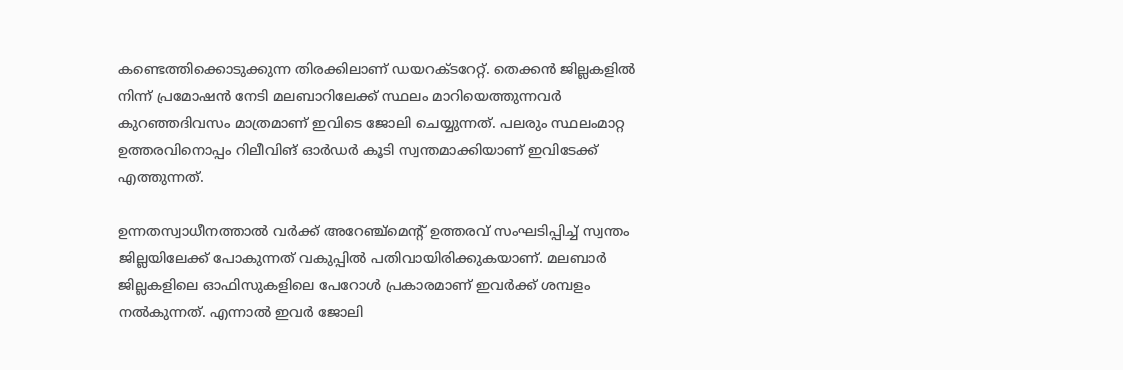കണ്ടെത്തിക്കൊടുക്കുന്ന തിരക്കിലാണ് ഡയറക്ടറേറ്റ്. തെക്കൻ ജില്ലകളിൽ നിന്ന് പ്രമോഷൻ നേടി മലബാറിലേക്ക് സ്ഥലം മാറിയെത്തുന്നവർ കുറഞ്ഞദിവസം മാത്രമാണ് ഇവിടെ ജോലി ചെയ്യുന്നത്. പലരും സ്ഥലംമാറ്റ ഉത്തരവിനൊപ്പം റിലീവിങ് ഓർഡർ കൂടി സ്വന്തമാക്കിയാണ് ഇവിടേക്ക് എത്തുന്നത്.

ഉന്നതസ്വാധീനത്താൽ വർക്ക് അറേഞ്ച്മെൻ്റ് ഉത്തരവ് സംഘടിപ്പിച്ച് സ്വന്തം ജില്ലയിലേക്ക് പോകുന്നത് വകുപ്പിൽ പതിവായിരിക്കുകയാണ്. മലബാർ ജില്ലകളിലെ ഓഫിസുകളിലെ പേറോൾ പ്രകാരമാണ് ഇവർക്ക് ശമ്പളം നൽകുന്നത്. എന്നാൽ ഇവർ ജോലി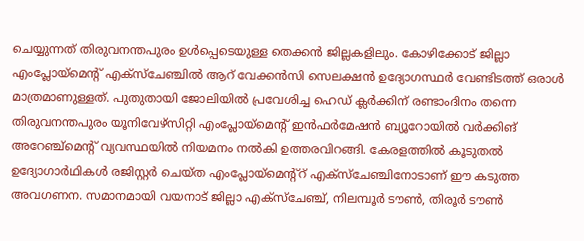ചെയ്യുന്നത് തിരുവനന്തപുരം ഉൾപ്പെടെയുള്ള തെക്കൻ ജില്ലകളിലും. കോഴിക്കോട് ജില്ലാ എംപ്ലോയ്മെൻ്റ് എക്സ്ചേഞ്ചിൽ ആറ് വേക്കൻസി സെലക്ഷൻ ഉദ്യോഗസ്ഥർ വേണ്ടിടത്ത് ഒരാൾ മാത്രമാണുള്ളത്. പുതുതായി ജോലിയിൽ പ്രവേശിച്ച ഹെഡ് ക്ലർക്കിന് രണ്ടാംദിനം തന്നെ തിരുവനന്തപുരം യൂനിവേഴ്‌സിറ്റി എംപ്ലോയ്മെൻ്റ് ഇൻഫർമേഷൻ ബ്യൂറോയിൽ വർക്കിങ് അറേഞ്ച്മെൻ്റ് വ്യവസ്ഥയിൽ നിയമനം നൽകി ഉത്തരവിറങ്ങി. കേരളത്തിൽ കൂടുതൽ ഉദ്യോഗാർഥികൾ രജിസ്റ്റർ ചെയ്ത എംപ്ലോയ്മെന്റ്റ് എക്സ്ചേഞ്ചിനോടാണ് ഈ കടുത്ത അവഗണന. സമാനമായി വയനാട് ജില്ലാ എക്സ്ചേഞ്ച്, നിലമ്പൂർ ടൗൺ, തിരൂർ ടൗൺ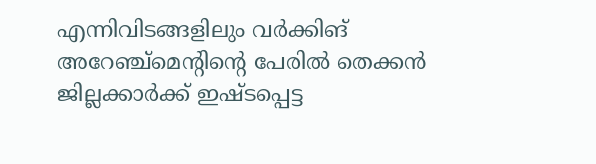എന്നിവിടങ്ങളിലും വർക്കിങ് അറേഞ്ച്മെന്റിന്റെ പേരിൽ തെക്കൻ ജില്ലക്കാർക്ക് ഇഷ്‌ടപ്പെട്ട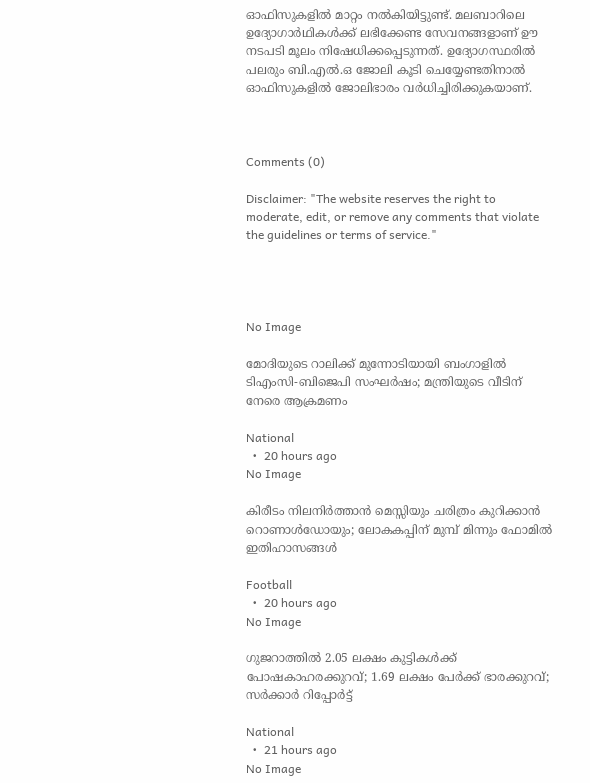ഓഫിസുകളിൽ മാറ്റം നൽകിയിട്ടുണ്ട്. മലബാറിലെ ഉദ്യോഗാർഥികൾക്ക് ലഭിക്കേണ്ട സേവനങ്ങളാണ് ഊ നടപടി മൂലം നിഷേധിക്കപ്പെടുന്നത്. ഉദ്യോഗസ്ഥരിൽ പലരും ബി.എൽ.ഒ ജോലി കൂടി ചെയ്യേണ്ടതിനാൽ ഓഫിസുകളിൽ ജോലിഭാരം വർധിച്ചിരിക്കുകയാണ്.



Comments (0)

Disclaimer: "The website reserves the right to moderate, edit, or remove any comments that violate the guidelines or terms of service."




No Image

മോദിയുടെ റാലിക്ക് മുന്നോടിയായി ബംഗാളില്‍ ടിഎംസി-ബിജെപി സംഘര്‍ഷം; മന്ത്രിയുടെ വീടിന് നേരെ ആക്രമണം

National
  •  20 hours ago
No Image

കിരീടം നിലനിർത്താൻ മെസ്സിയും ചരിത്രം കുറിക്കാൻ റൊണാൾഡോയും; ലോകകപ്പിന് മുമ്പ് മിന്നും ഫോമിൽ ഇതിഹാസങ്ങൾ

Football
  •  20 hours ago
No Image

ഗുജറാത്തില്‍ 2.05 ലക്ഷം കുട്ടികള്‍ക്ക് പോഷകാഹരക്കുറവ്; 1.69 ലക്ഷം പേര്‍ക്ക് ഭാരക്കുറവ്; സര്‍ക്കാര്‍ റിപ്പോര്‍ട്ട്

National
  •  21 hours ago
No Image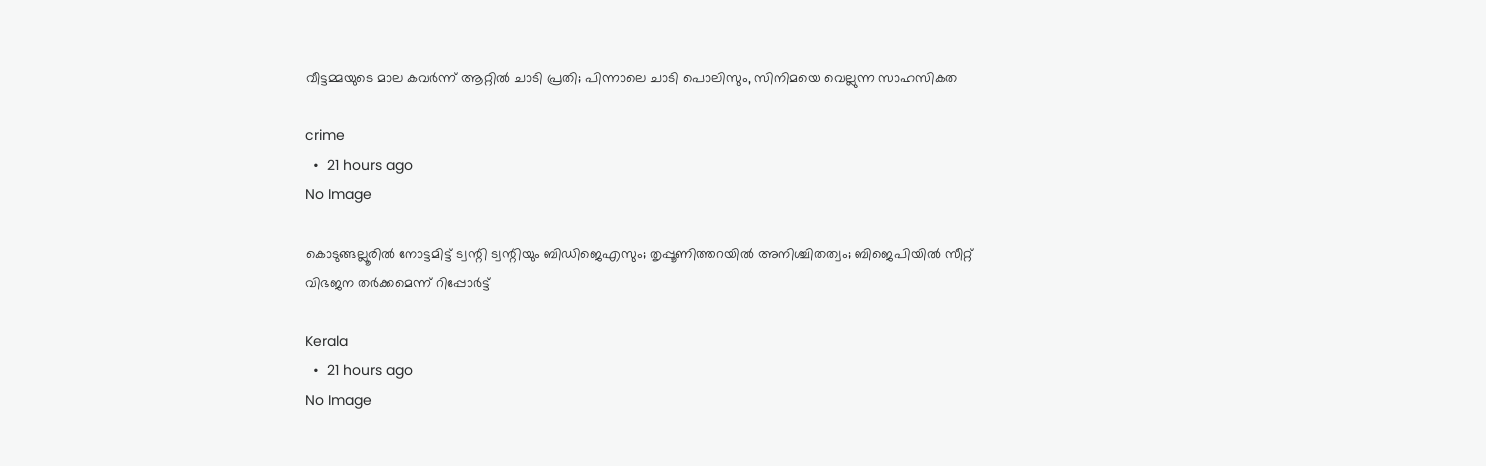വീട്ടമ്മയുടെ മാല കവർന്ന് ആറ്റിൽ ചാടി പ്രതി; പിന്നാലെ ചാടി പൊലിസും, സിനിമയെ വെല്ലുന്ന സാഹസികത

crime
  •  21 hours ago
No Image

കൊടുങ്ങല്ലൂരില്‍ നോട്ടമിട്ട് ട്വന്റി ട്വന്റിയും ബിഡിജെഎസും; തൃപ്പൂണിത്തറയില്‍ അനിശ്ചിതത്വം; ബിജെപിയില്‍ സീറ്റ് വിഭജന തര്‍ക്കമെന്ന് റിപ്പോര്‍ട്ട്

Kerala
  •  21 hours ago
No Image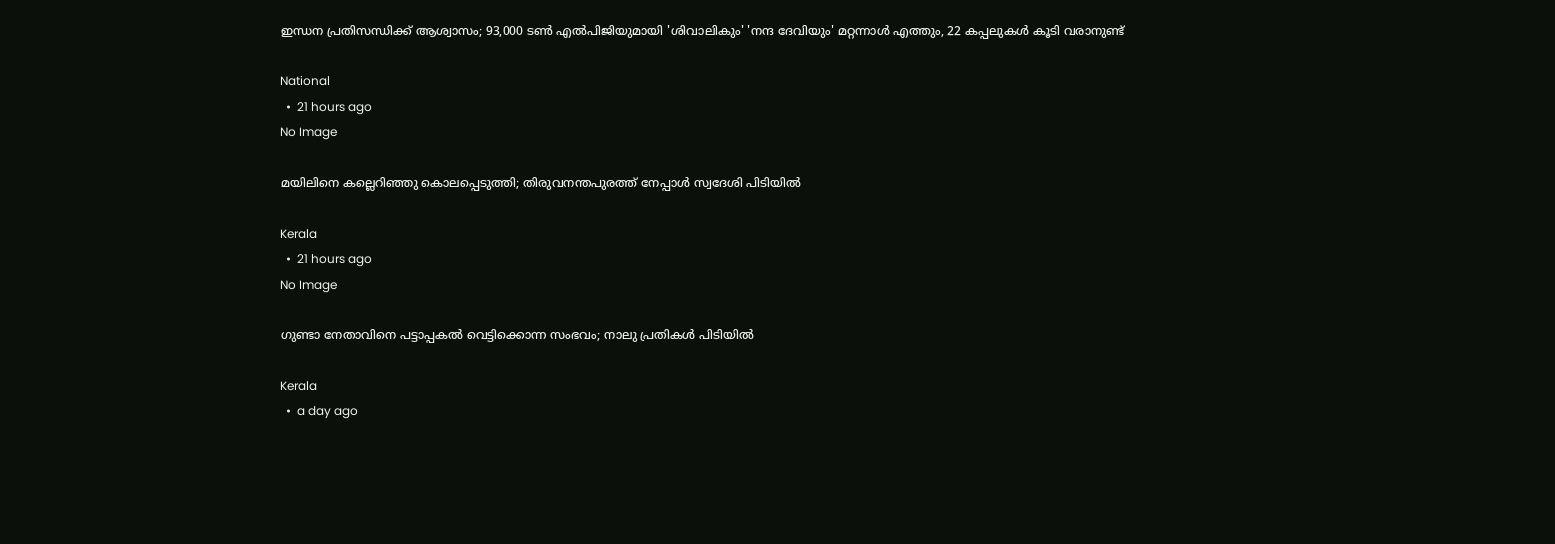ഇന്ധന പ്രതിസന്ധിക്ക് ആശ്വാസം; 93,000 ടൺ എൽപിജിയുമായി 'ശിവാലികും' 'നന്ദ ദേവിയും' മറ്റന്നാൾ എത്തും, 22 കപ്പലുകൾ കൂടി വരാനുണ്ട്

National
  •  21 hours ago
No Image

മയിലിനെ കല്ലെറിഞ്ഞു കൊലപ്പെടുത്തി; തിരുവനന്തപുരത്ത് നേപ്പാൾ സ്വദേശി പിടിയിൽ

Kerala
  •  21 hours ago
No Image

ഗുണ്ടാ നേതാവിനെ പട്ടാപ്പകല്‍ വെട്ടിക്കൊന്ന സംഭവം; നാലു പ്രതികള്‍ പിടിയില്‍

Kerala
  •  a day ago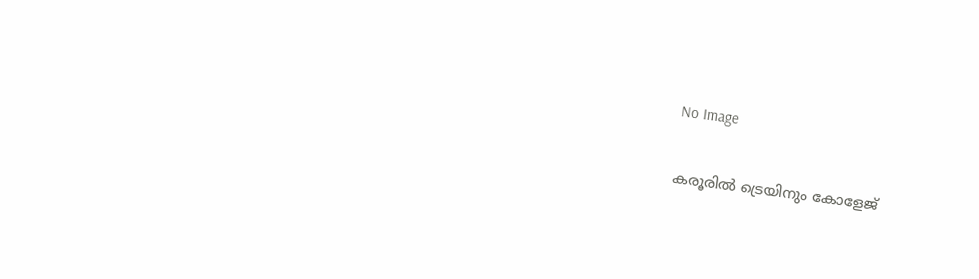No Image

കരൂരിൽ ട്രെയിനും കോളേജ്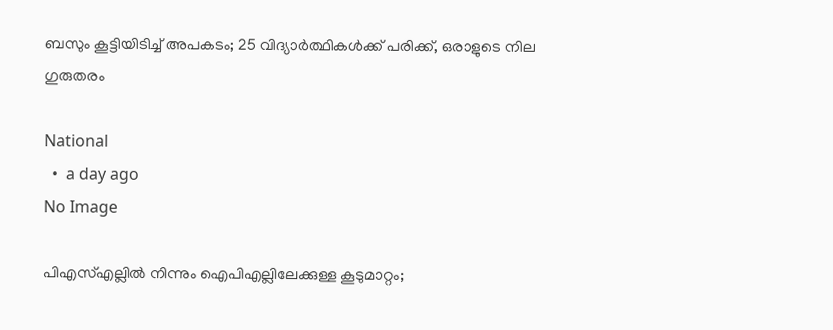ബസും കൂട്ടിയിടിച്ച് അപകടം; 25 വിദ്യാർത്ഥികൾക്ക് പരിക്ക്, ഒരാളുടെ നില ഗുരുതരം

National
  •  a day ago
No Image

പിഎസ്എല്ലിൽ നിന്നും ഐപിഎല്ലിലേക്കുള്ള കൂടുമാറ്റം;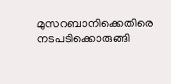മുസറബാനിക്കെതിരെ നടപടിക്കൊരുങ്ങി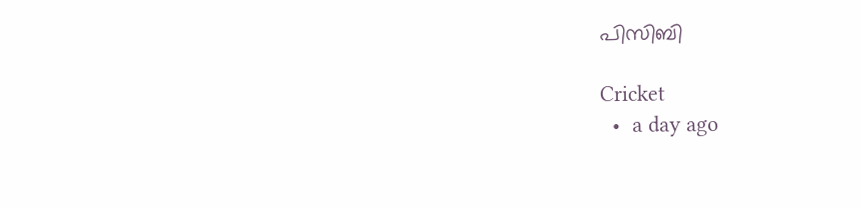പിസിബി

Cricket
  •  a day ago